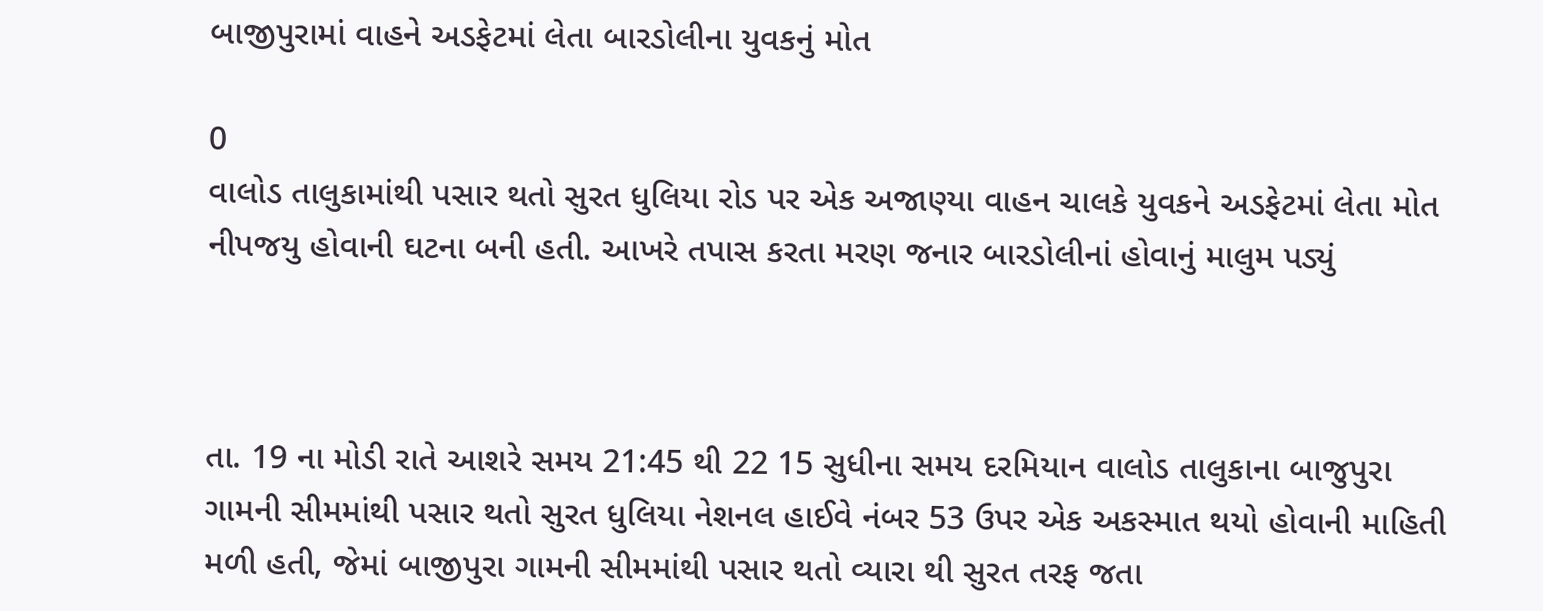બાજીપુરામાં વાહને અડફેટમાં લેતા બારડોલીના યુવકનું મોત

0
વાલોડ તાલુકામાંથી પસાર થતો સુરત ધુલિયા રોડ પર એક અજાણ્યા વાહન ચાલકે યુવકને અડફેટમાં લેતા મોત નીપજયુ હોવાની ઘટના બની હતી. આખરે તપાસ કરતા મરણ જનાર બારડોલીનાં હોવાનું માલુમ પડ્યું



તા. 19 ના મોડી રાતે આશરે સમય 21:45 થી 22 15 સુધીના સમય દરમિયાન વાલોડ તાલુકાના બાજુપુરા ગામની સીમમાંથી પસાર થતો સુરત ધુલિયા નેશનલ હાઈવે નંબર 53 ઉપર એક અકસ્માત થયો હોવાની માહિતી મળી હતી, જેમાં બાજીપુરા ગામની સીમમાંથી પસાર થતો વ્યારા થી સુરત તરફ જતા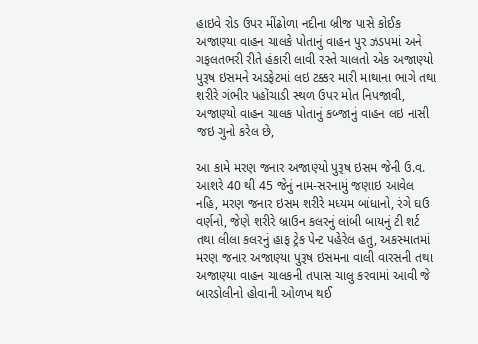હાઇવે રોડ ઉપર મીંઢોળા નદીના બ્રીજ પાસે કોઈક અજાણ્યા વાહન ચાલકે પોતાનું વાહન પુર ઝડપમાં અને ગફલતભરી રીતે હંકારી લાવી રસ્તે ચાલતો એક અજાણ્યો પુરૂષ ઇસમને અડફેટમાં લઇ ટક્કર મારી માથાના ભાગે તથા શરીરે ગંભીર પહોંચાડી સ્થળ ઉપર મોત નિપજાવી, અજાણ્યો વાહન ચાલક પોતાનું કબ્જાનું વાહન લઇ નાસી જઇ ગુનો કરેલ છે,

આ કામે મરણ જનાર અજાણ્યો પુરૂષ ઇસમ જેની ઉ.વ. આશરે 40 થી 45 જેનું નામ-સરનામું જણાઇ આવેલ નહિ, મરણ જનાર ઇસમ શરીરે મધ્યમ બાંધાનો, રંગે ઘઉ વર્ણનો, જેણે શરીરે બ્રાઉન કલરનું લાંબી બાયનું ટી શર્ટ તથા લીલા કલરનું હાફ ટ્રેક પેન્ટ પહેરેલ હતુ, અકસ્માતમાં મરણ જનાર અજાણ્યા પુરૂષ ઇસમના વાલી વારસની તથા અજાણ્યા વાહન ચાલકની તપાસ ચાલુ કરવામાં આવી જે બારડોલીનો હોવાની ઓળખ થઈ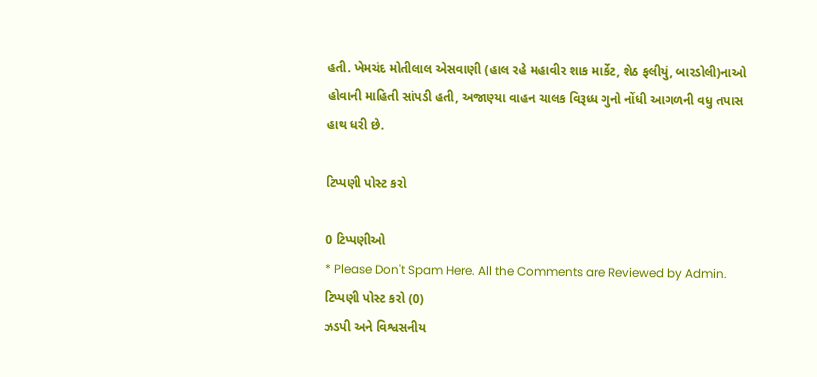હતી. ખેમચંદ મોતીલાલ એસવાણી (હાલ રહે મહાવીર શાક માર્કેટ, શેઠ ફલીયું, બારડોલી)નાઓ હોવાની માહિતી સાંપડી હતી, અજાણ્યા વાહન ચાલક વિરૂધ્ધ ગુનો નોંધી આગળની વધુ તપાસ હાથ ધરી છે.

ટિપ્પણી પોસ્ટ કરો

0 ટિપ્પણીઓ
* Please Don't Spam Here. All the Comments are Reviewed by Admin.
ટિપ્પણી પોસ્ટ કરો (0)
ઝડપી અને વિશ્વસનીય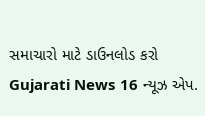સમાચારો માટે ડાઉનલોડ કરો Gujarati News 16 ન્યૂઝ એપ.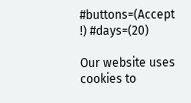#buttons=(Accept !) #days=(20)

Our website uses cookies to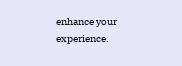enhance your experience.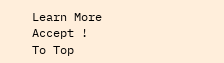Learn More
Accept !
To Top